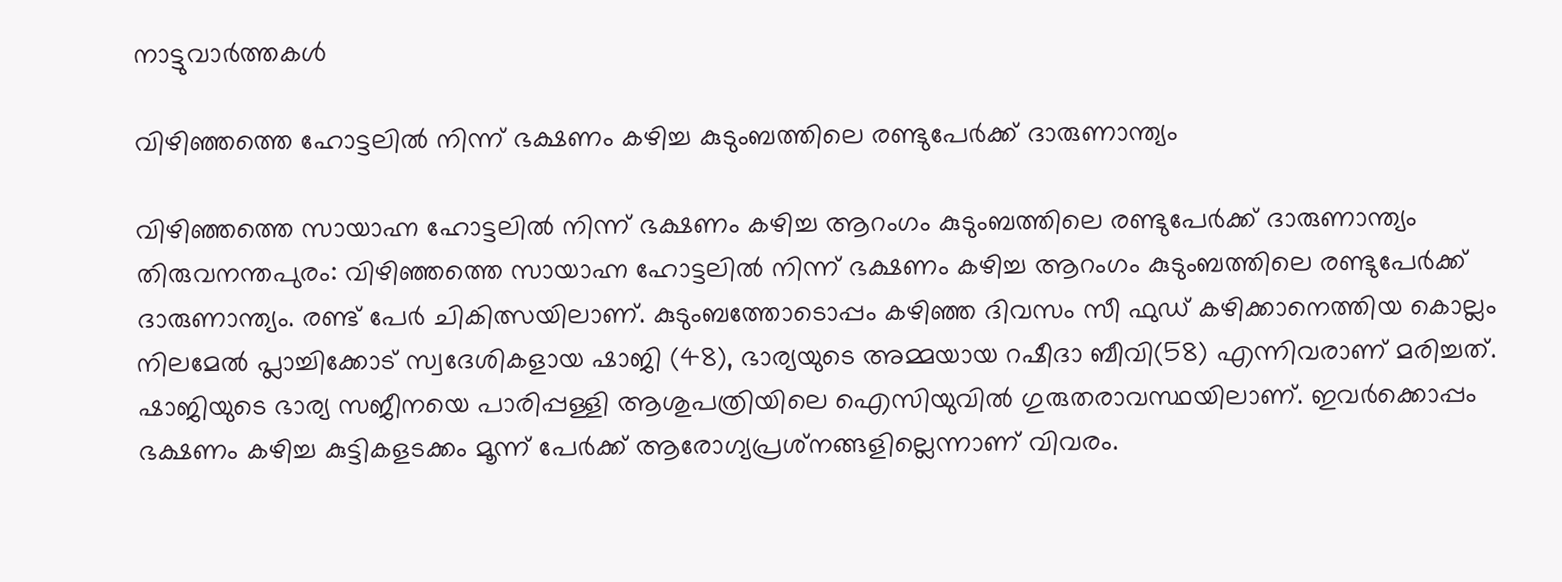നാട്ടുവാര്‍ത്തകള്‍

വിഴിഞ്ഞത്തെ ഹോട്ടലില്‍ നിന്ന് ഭക്ഷണം കഴിച്ച കുടുംബത്തിലെ രണ്ടുപേര്‍ക്ക് ദാരുണാന്ത്യം

വിഴിഞ്ഞത്തെ സായാഹ്ന ഹോട്ടലില്‍ നിന്ന് ഭക്ഷണം കഴിച്ച ആറംഗം കുടുംബത്തിലെ രണ്ടുപേര്‍ക്ക് ദാരുണാന്ത്യം
തിരുവനന്തപുരം: വിഴിഞ്ഞത്തെ സായാഹ്ന ഹോട്ടലില്‍ നിന്ന് ഭക്ഷണം കഴിച്ച ആറംഗം കുടുംബത്തിലെ രണ്ടുപേര്‍ക്ക് ദാരുണാന്ത്യം. രണ്ട് പേര്‍ ചികിത്സയിലാണ്. കുടുംബത്തോടൊപ്പം കഴിഞ്ഞ ദിവസം സീ ഫുഡ് കഴിക്കാനെത്തിയ കൊല്ലം നിലമേല്‍ പ്ലാച്ചിക്കോട് സ്വദേശികളായ ഷാജി (48), ഭാര്യയുടെ അമ്മയായ റഷീദാ ബീവി(58) എന്നിവരാണ് മരിച്ചത്. ഷാജിയുടെ ഭാര്യ സജീനയെ പാരിപ്പള്ളി ആശുപത്രിയിലെ ഐസിയുവില്‍ ഗുരുതരാവസ്ഥയിലാണ്. ഇവര്‍ക്കൊപ്പം ഭക്ഷണം കഴിച്ച കുട്ടികളടക്കം മൂന്ന് പേര്‍ക്ക് ആരോഗ്യപ്രശ്‌നങ്ങളില്ലെന്നാണ് വിവരം.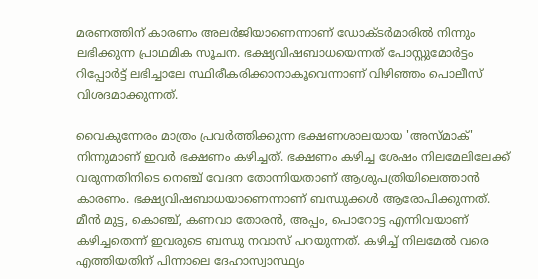മരണത്തിന് കാരണം അലര്‍ജിയാണെന്നാണ് ഡോക്ടര്‍മാരില്‍ നിന്നും ലഭിക്കുന്ന പ്രാഥമിക സൂചന. ഭക്ഷ്യവിഷബാധയെന്നത് പോസ്റ്റുമോര്‍ട്ടം റിപ്പോര്‍ട്ട് ലഭിച്ചാലേ സ്ഥിരീകരിക്കാനാകൂവെന്നാണ് വിഴിഞ്ഞം പൊലീസ് വിശദമാക്കുന്നത്.

വൈകുന്നേരം മാത്രം പ്രവര്‍ത്തിക്കുന്ന ഭക്ഷണശാലയായ 'അസ്മാക്' നിന്നുമാണ് ഇവര്‍ ഭക്ഷണം കഴിച്ചത്. ഭക്ഷണം കഴിച്ച ശേഷം നിലമേലിലേക്ക് വരുന്നതിനിടെ നെഞ്ച് വേദന തോന്നിയതാണ് ആശുപത്രിയിലെത്താന്‍ കാരണം. ഭക്ഷ്യവിഷബാധയാണെന്നാണ് ബന്ധുക്കള്‍ ആരോപിക്കുന്നത്. മീന്‍ മുട്ട, കൊഞ്ച്, കണവാ തോരന്‍, അപ്പം, പൊറോട്ട എന്നിവയാണ് കഴിച്ചതെന്ന് ഇവരുടെ ബന്ധു നവാസ് പറയുന്നത്. കഴിച്ച് നിലമേല്‍ വരെ എത്തിയതിന് പിന്നാലെ ദേഹാസ്വാസ്ഥ്യം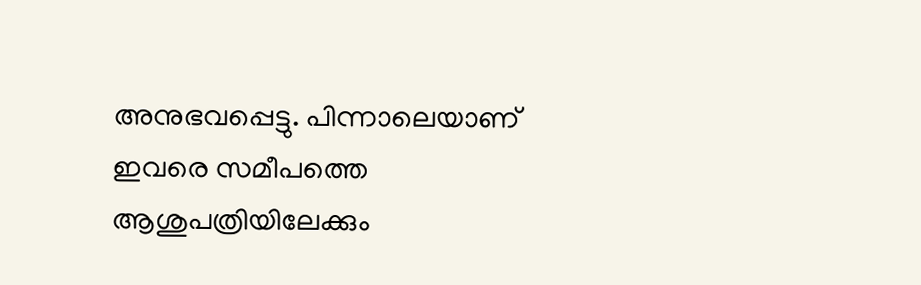അനുഭവപ്പെട്ടു. പിന്നാലെയാണ് ഇവരെ സമീപത്തെ ആശുപത്രിയിലേക്കും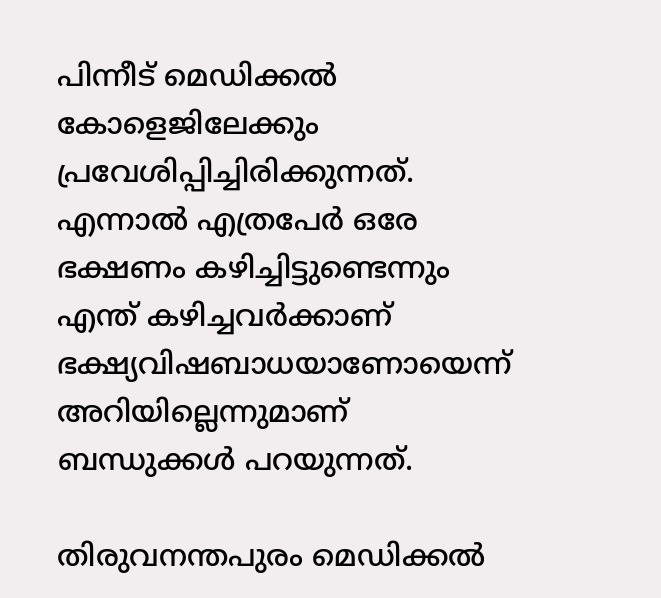പിന്നീട് മെഡിക്കല്‍ കോളെജിലേക്കും പ്രവേശിപ്പിച്ചിരിക്കുന്നത്. എന്നാല്‍ എത്രപേര്‍ ഒരേ ഭക്ഷണം കഴിച്ചിട്ടുണ്ടെന്നും എന്ത് കഴിച്ചവര്‍ക്കാണ് ഭക്ഷ്യവിഷബാധയാണോയെന്ന് അറിയില്ലെന്നുമാണ് ബന്ധുക്കള്‍ പറയുന്നത്.

തിരുവനന്തപുരം മെഡിക്കല്‍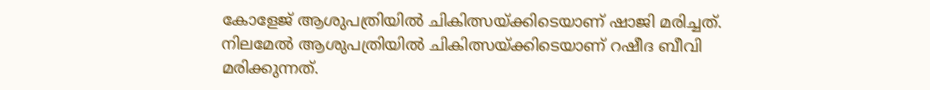കോളേജ് ആശുപത്രിയില്‍ ചികിത്സയ്ക്കിടെയാണ് ഷാജി മരിച്ചത്. നിലമേല്‍ ആശുപത്രിയില്‍ ചികിത്സയ്ക്കിടെയാണ് റഷീദ ബീവി മരിക്കുന്നത്.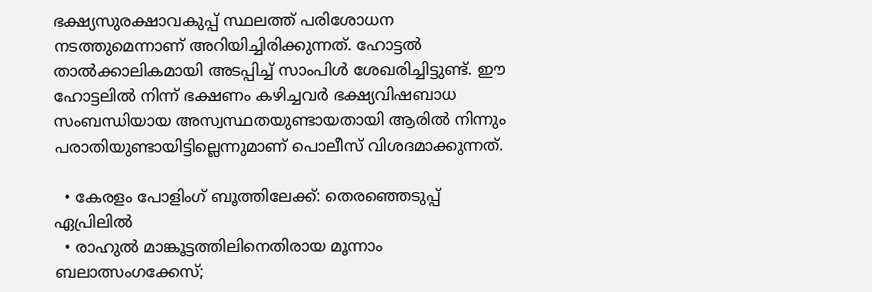ഭക്ഷ്യസുരക്ഷാവകുപ്പ് സ്ഥലത്ത് പരിശോധന നടത്തുമെന്നാണ് അറിയിച്ചിരിക്കുന്നത്. ഹോട്ടല്‍ താല്‍ക്കാലികമായി അടപ്പിച്ച് സാംപിള്‍ ശേഖരിച്ചിട്ടുണ്ട്. ഈ ഹോട്ടലില്‍ നിന്ന് ഭക്ഷണം കഴിച്ചവര്‍ ഭക്ഷ്യവിഷബാധ സംബന്ധിയായ അസ്വസ്ഥതയുണ്ടായതായി ആരില്‍ നിന്നും പരാതിയുണ്ടായിട്ടില്ലെന്നുമാണ് പൊലീസ് വിശദമാക്കുന്നത്.

  • കേരളം പോളിംഗ് ബൂത്തിലേക്ക്: തെരഞ്ഞെടുപ്പ് ഏപ്രിലില്‍
  • രാഹുല്‍ മാങ്കൂട്ടത്തിലിനെതിരായ മൂന്നാം ബലാത്സംഗക്കേസ്;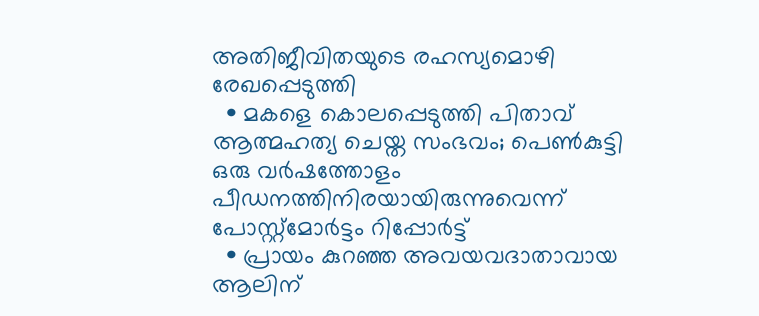അതിജീവിതയുടെ രഹസ്യമൊഴി രേഖപ്പെടുത്തി
  • മകളെ കൊലപ്പെടുത്തി പിതാവ് ആത്മഹത്യ ചെയ്ത സംഭവം; പെണ്‍കുട്ടി ഒരു വര്‍ഷത്തോളം പീഡനത്തിനിരയായിരുന്നുവെന്ന് പോസ്റ്റ്‌മോര്‍ട്ടം റിപ്പോര്‍ട്ട്
  • പ്രായം കുറഞ്ഞ അവയവദാതാവായ ആലിന്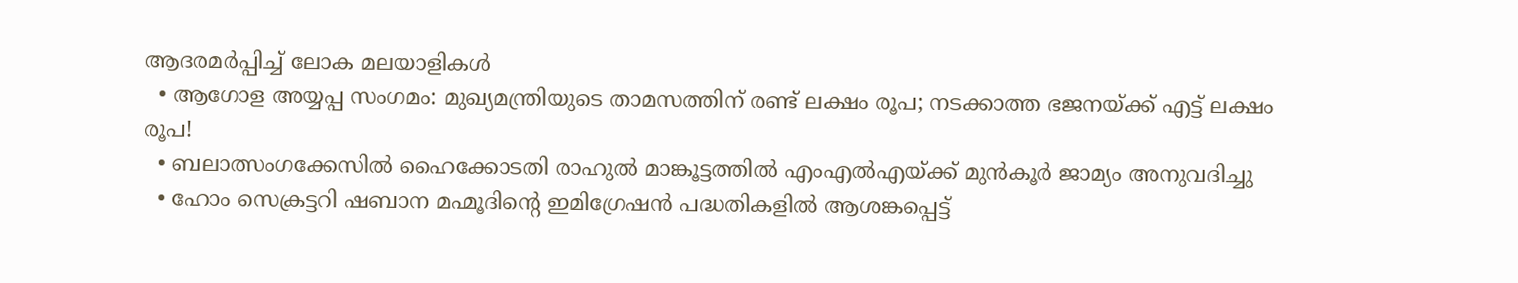ആദരമര്‍പ്പിച്ച് ലോക മലയാളികള്‍
  • ആഗോള അയ്യപ്പ സംഗമം: മുഖ്യമന്ത്രിയുടെ താമസത്തിന് രണ്ട് ലക്ഷം രൂപ; നടക്കാത്ത ഭജനയ്ക്ക് എട്ട് ലക്ഷം രൂപ!
  • ബലാത്സംഗക്കേസില്‍ ഹൈക്കോടതി രാഹുല്‍ മാങ്കൂട്ടത്തില്‍ എംഎല്‍എയ്ക്ക് മുന്‍കൂര്‍ ജാമ്യം അനുവദിച്ചു
  • ഹോം സെക്രട്ടറി ഷബാന മഹ്മൂദിന്റെ ഇമിഗ്രേഷന്‍ പദ്ധതികളില്‍ ആശങ്കപ്പെട്ട്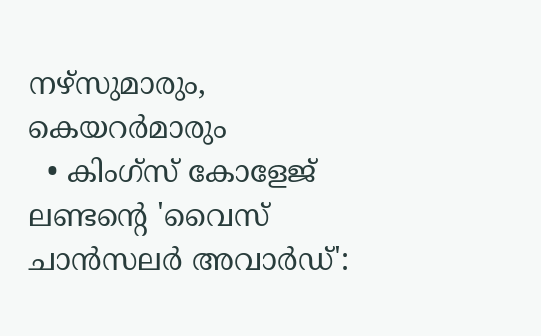നഴ്‌സുമാരും, കെയറര്‍മാരും
  • കിംഗ്‌സ് കോളേജ് ലണ്ടന്റെ 'വൈസ് ചാന്‍സലര്‍ അവാര്‍ഡ്':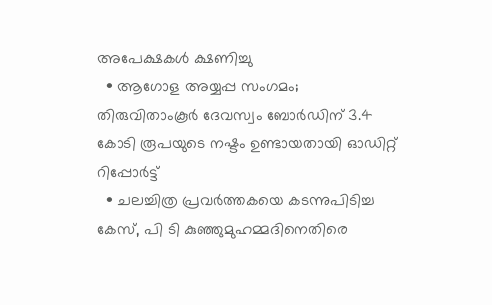അപേക്ഷകള്‍ ക്ഷണിച്ചു
  • ആഗോള അയ്യപ്പ സംഗമം; തിരുവിതാംകൂര്‍ ദേവസ്വം ബോര്‍ഡിന് 3.4 കോടി രൂപയുടെ നഷ്ടം ഉണ്ടായതായി ഓഡിറ്റ് റിപ്പോര്‍ട്ട്
  • ചലച്ചിത്ര പ്രവര്‍ത്തകയെ കടന്നുപിടിച്ച കേസ്, പി ടി കുഞ്ഞുമുഹമ്മദിനെതിരെ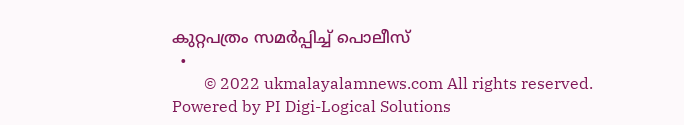കുറ്റപത്രം സമര്‍പ്പിച്ച് പൊലീസ്
  •
        © 2022 ukmalayalamnews.com All rights reserved. Powered by PI Digi-Logical Solutions